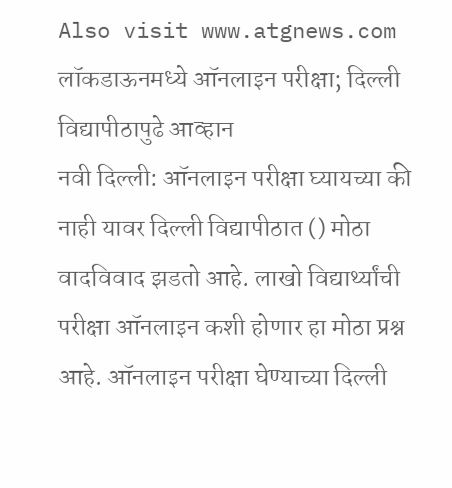Also visit www.atgnews.com
लॉकडाऊनमध्ये ऑनलाइन परीक्षा; दिल्ली विद्यापीठापुढे आव्हान
नवी दिल्ली: ऑनलाइन परीक्षा घ्यायच्या की नाही यावर दिल्ली विद्यापीठात () मोठा वादविवाद झडतो आहे. लाखो विद्यार्थ्यांची परीक्षा ऑनलाइन कशी होणार हा मोठा प्रश्न आहे. ऑनलाइन परीक्षा घेण्याच्या दिल्ली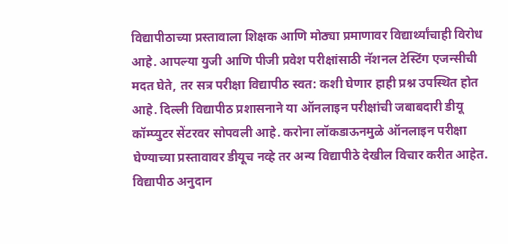विद्यापीठाच्या प्रस्तावाला शिक्षक आणि मोठ्या प्रमाणावर विद्यार्थ्यांचाही विरोध आहे. आपल्या युजी आणि पीजी प्रवेश परीक्षांसाठी नॅशनल टेस्टिंग एजन्सीची मदत घेते, तर सत्र परीक्षा विद्यापीठ स्वत: कशी घेणार हाही प्रश्न उपस्थित होत आहे. दिल्ली विद्यापीठ प्रशासनाने या ऑनलाइन परीक्षांची जबाबदारी डीयू कॉम्प्युटर सेंटरवर सोपवली आहे. करोना लॉकडाऊनमुळे ऑनलाइन परीक्षा घेण्याच्या प्रस्तावावर डीयूच नव्हे तर अन्य विद्यापीठे देखील विचार करीत आहेत. विद्यापीठ अनुदान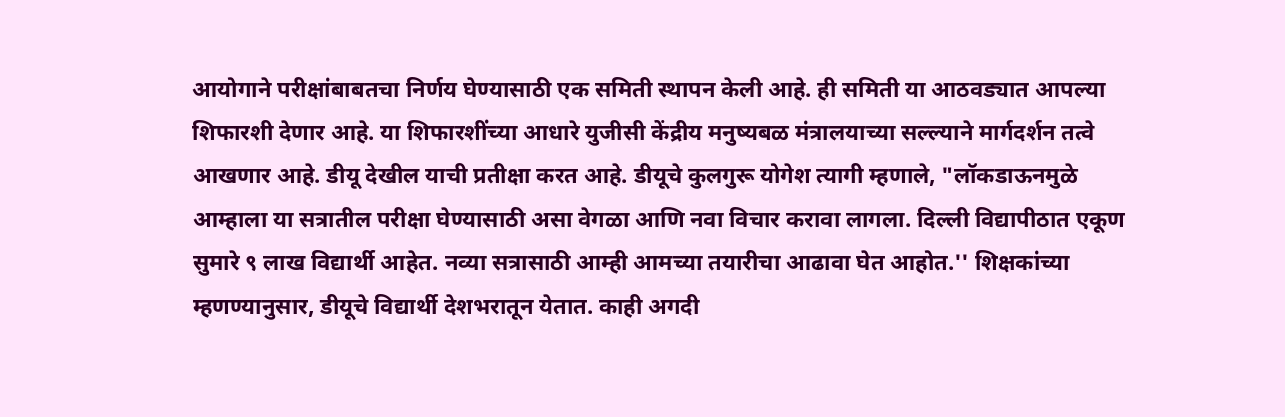आयोगाने परीक्षांबाबतचा निर्णय घेण्यासाठी एक समिती स्थापन केली आहे. ही समिती या आठवड्यात आपल्या शिफारशी देणार आहे. या शिफारशींच्या आधारे युजीसी केंद्रीय मनुष्यबळ मंत्रालयाच्या सल्ल्याने मार्गदर्शन तत्वे आखणार आहे. डीयू देखील याची प्रतीक्षा करत आहे. डीयूचे कुलगुरू योगेश त्यागी म्हणाले, "लॉकडाऊनमुळे आम्हाला या सत्रातील परीक्षा घेण्यासाठी असा वेगळा आणि नवा विचार करावा लागला. दिल्ली विद्यापीठात एकूण सुमारे ९ लाख विद्यार्थी आहेत. नव्या सत्रासाठी आम्ही आमच्या तयारीचा आढावा घेत आहोत.'' शिक्षकांच्या म्हणण्यानुसार, डीयूचे विद्यार्थी देशभरातून येतात. काही अगदी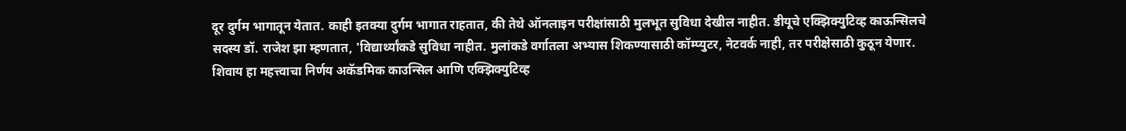दूर दुर्गम भागातून येतात. काही इतक्या दुर्गम भागात राहतात, की तेथे ऑनलाइन परीक्षांसाठी मुलभूत सुविधा देखील नाहीत. डीयूचे एक्झिक्युटिव्ह काऊन्सिलचे सदस्य डॉ. राजेश झा म्हणतात, 'विद्यार्थ्यांकडे सुविधा नाहीत. मुलांकडे वर्गातला अभ्यास शिकण्यासाठी कॉम्प्युटर, नेटवर्क नाही, तर परीक्षेसाठी कुठून येणार. शिवाय हा महत्त्वाचा निर्णय अकॅडमिक काउन्सिल आणि एक्झिक्युटिव्ह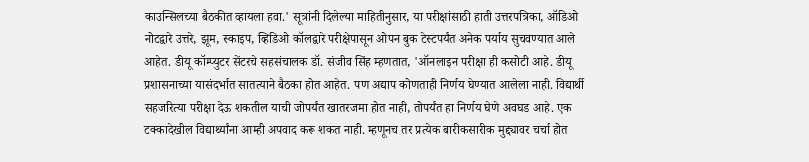काउन्सिलच्या बैठकीत व्हायला हवा.' सूत्रांनी दिलेल्या माहितीनुसार, या परीक्षांसाठी हाती उत्तरपत्रिका, ऑडिओ नोटद्वारे उत्तरे, झूम, स्काइप, व्हिडिओ कॉलद्वारे परीक्षेपासून ओपन बुक टेस्टपर्यंत अनेक पर्याय सुचवण्यात आले आहेत. डीयू कॉम्प्युटर सेंटरचे सहसंचालक डॉ. संजीव सिंह म्हणतात, 'ऑनलाइन परीक्षा ही कसोटी आहे. डीयू प्रशासनाच्या यासंदर्भात सातत्याने बैठका होत आहेत. पण अद्याप कोणताही निर्णय घेण्यात आलेला नाही. विद्यार्थी सहजरित्या परीक्षा देऊ शकतील याची जोपर्यंत खातरजमा होत नाही, तोपर्यंत हा निर्णय घेणे अवघड आहे. एक टक्कादेखील विद्यार्थ्यांना आम्ही अपवाद करू शकत नाही. म्हणूनच तर प्रत्येक बारीकसारीक मुद्द्यावर चर्चा होत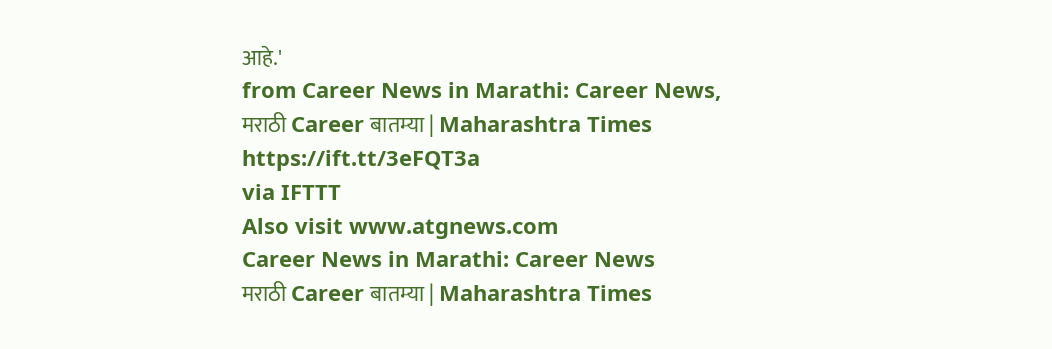आहे.'
from Career News in Marathi: Career News, मराठी Career बातम्या | Maharashtra Times https://ift.tt/3eFQT3a
via IFTTT
Also visit www.atgnews.com
Career News in Marathi: Career News
मराठी Career बातम्या | Maharashtra Times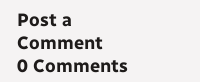Post a Comment
0 Comments